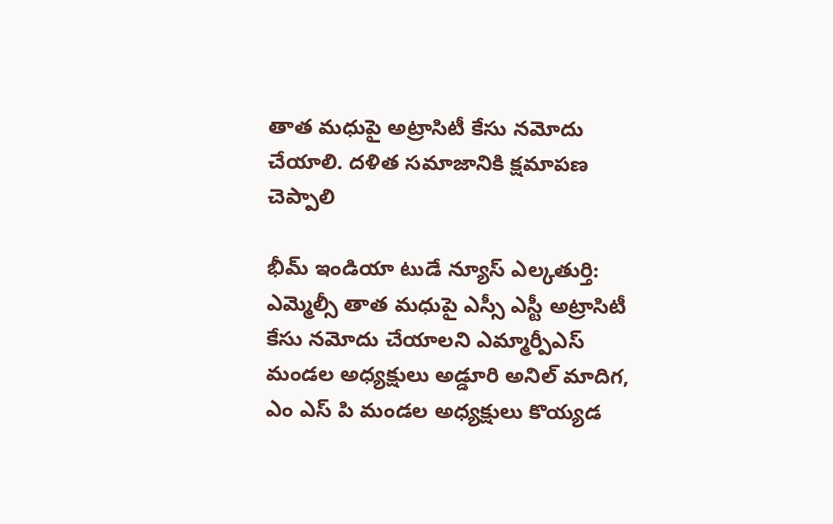తాత మధుపై అట్రాసిటీ కేసు నమోదు చేయాలి. దళిత సమాజానికి క్షమాపణ చెప్పాలి

భీమ్ ఇండియా టుడే న్యూస్ ఎల్కతుర్తి: ఎమ్మెల్సీ తాత మధుపై ఎస్సీ ఎస్టీ అట్రాసిటీ కేసు నమోదు చేయాలని ఎమ్మార్పీఎస్ మండల అధ్యక్షులు అడ్డూరి అనిల్ మాదిగ, ఎం ఎస్ పి మండల అధ్యక్షులు కొయ్యడ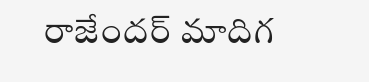రాజేందర్ మాదిగ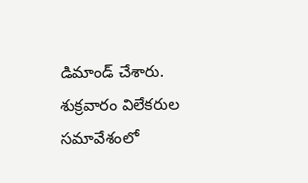డిమాండ్ చేశారు. శుక్రవారం విలేకరుల సమావేశంలో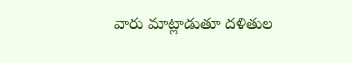వారు మాట్లాడుతూ దళితుల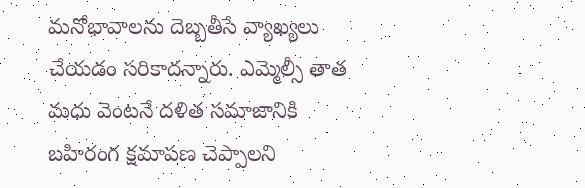మనోభావాలను దెబ్బతీసే వ్యాఖ్యలు చేయడం సరికాదన్నారు. ఎమ్మెల్సీ తాత మధు వెంటనే దళిత సమాజానికి బహిరంగ క్షమాపణ చెప్పాలని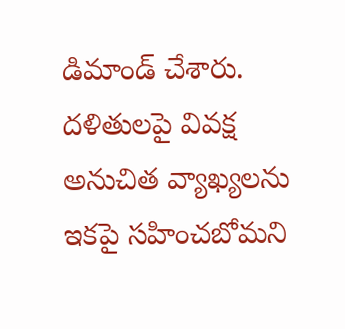డిమాండ్ చేశారు. దళితులపై వివక్ష అనుచిత వ్యాఖ్యలను ఇకపై సహించబోమని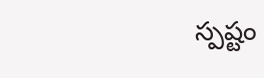స్పష్టం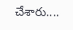చేశారు....